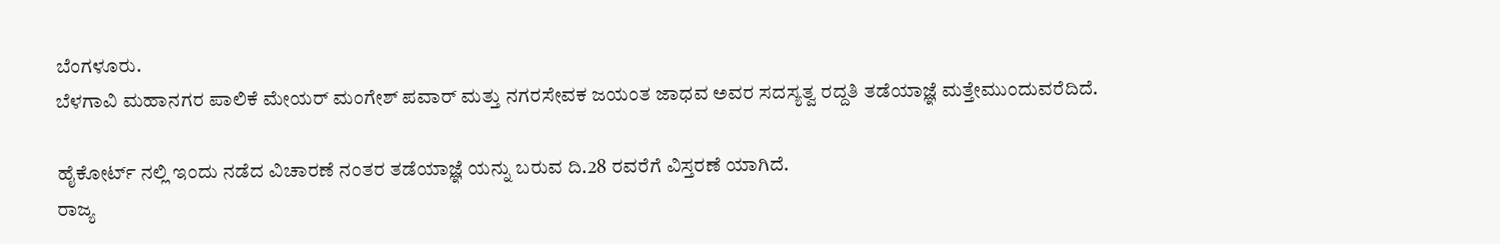ಬೆಂಗಳೂರು.
ಬೆಳಗಾವಿ ಮಹಾನಗರ ಪಾಲಿಕೆ ಮೇಯರ್ ಮಂಗೇಶ್ ಪವಾರ್ ಮತ್ತು ನಗರಸೇವಕ ಜಯಂತ ಜಾಧವ ಅವರ ಸದಸ್ಯತ್ವ ರದ್ದತಿ ತಡೆಯಾಜ್ಞೆ ಮತ್ತೇಮುಂದುವರೆದಿದೆ.

ಹೈಕೋರ್ಟ್ ನಲ್ಲಿ ಇಂದು ನಡೆದ ವಿಚಾರಣೆ ನಂತರ ತಡೆಯಾಜ್ಞೆ ಯನ್ನು ಬರುವ ದಿ.28 ರವರೆಗೆ ವಿಸ್ತರಣೆ ಯಾಗಿದೆ.
ರಾಜ್ಯ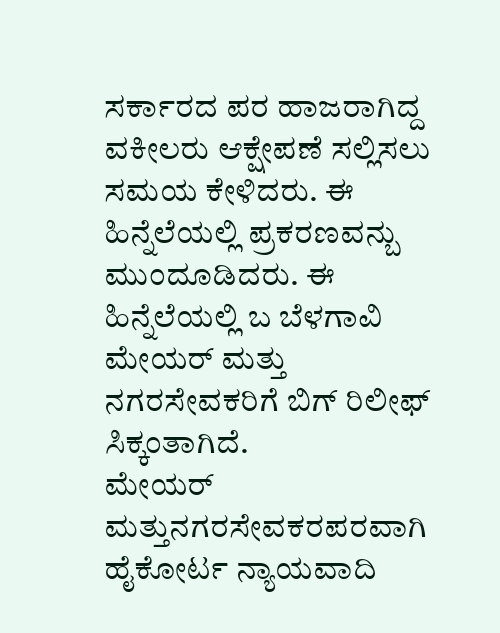ಸರ್ಕಾರದ ಪರ ಹಾಜರಾಗಿದ್ದ ವಕೀಲರು ಆಕ್ಷೇಪಣೆ ಸಲ್ಲಿಸಲು ಸಮಯ ಕೇಳಿದರು. ಈ ಹಿನ್ನೆಲೆಯಲ್ಲಿ ಪ್ರಕರಣವನ್ಬು ಮುಂದೂಡಿದರು. ಈ ಹಿನ್ನೆಲೆಯಲ್ಲಿ ಬ ಬೆಳಗಾವಿ ಮೇಯರ್ ಮತ್ತು ನಗರಸೇವಕರಿಗೆ ಬಿಗ್ ರಿಲೀಫ್ ಸಿಕ್ಕಂತಾಗಿದೆ.
ಮೇಯರ್ ಮತ್ತುನಗರಸೇವಕರಪರವಾಗಿ ಹೈಕೋರ್ಟ ನ್ಯಾಯವಾದಿ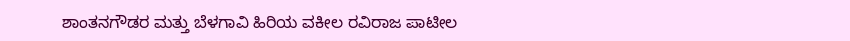ಶಾಂತನಗೌಡರ ಮತ್ತು ಬೆಳಗಾವಿ ಹಿರಿಯ ವಕೀಲ ರವಿರಾಜ ಪಾಟೀಲ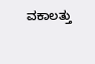ವಕಾಲತ್ತು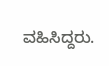ವಹಿಸಿದ್ದರು.